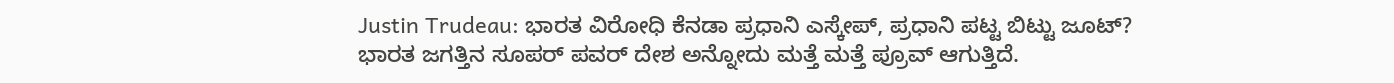Justin Trudeau: ಭಾರತ ವಿರೋಧಿ ಕೆನಡಾ ಪ್ರಧಾನಿ ಎಸ್ಕೇಪ್, ಪ್ರಧಾನಿ ಪಟ್ಟ ಬಿಟ್ಟು ಜೂಟ್?
ಭಾರತ ಜಗತ್ತಿನ ಸೂಪರ್ ಪವರ್ ದೇಶ ಅನ್ನೋದು ಮತ್ತೆ ಮತ್ತೆ ಪ್ರೂವ್ ಆಗುತ್ತಿದೆ.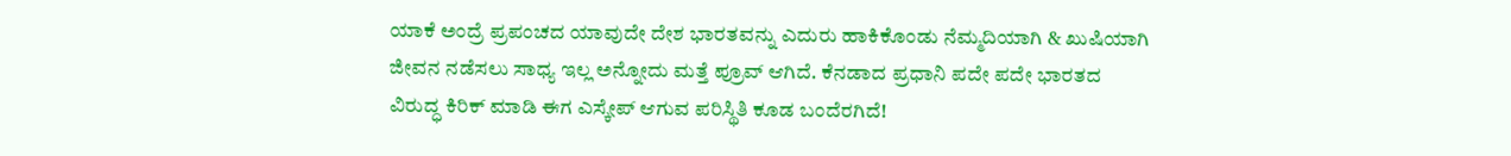ಯಾಕೆ ಅಂದ್ರೆ ಪ್ರಪಂಚದ ಯಾವುದೇ ದೇಶ ಭಾರತವನ್ನು ಎದುರು ಹಾಕಿಕೊಂಡು ನೆಮ್ಮದಿಯಾಗಿ & ಖುಷಿಯಾಗಿ ಜೀವನ ನಡೆಸಲು ಸಾಧ್ಯ ಇಲ್ಲ ಅನ್ನೋದು ಮತ್ತೆ ಪ್ರೂವ್ ಆಗಿದೆ. ಕೆನಡಾದ ಪ್ರಧಾನಿ ಪದೇ ಪದೇ ಭಾರತದ ವಿರುದ್ಧ ಕಿರಿಕ್ ಮಾಡಿ ಈಗ ಎಸ್ಕೇಪ್ ಆಗುವ ಪರಿಸ್ಥಿತಿ ಕೂಡ ಬಂದೆರಗಿದೆ!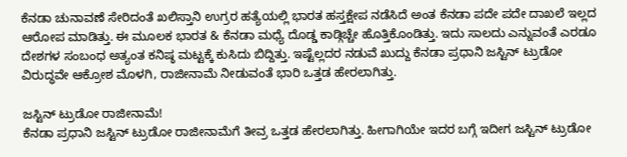ಕೆನಡಾ ಚುನಾವಣೆ ಸೇರಿದಂತೆ ಖಲಿಸ್ತಾನಿ ಉಗ್ರರ ಹತ್ಯೆಯಲ್ಲಿ ಭಾರತ ಹಸ್ತಕ್ಷೇಪ ನಡೆಸಿದೆ ಅಂತ ಕೆನಡಾ ಪದೇ ಪದೇ ದಾಖಲೆ ಇಲ್ಲದ ಆರೋಪ ಮಾಡಿತ್ತು. ಈ ಮೂಲಕ ಭಾರತ & ಕೆನಡಾ ಮಧ್ಯೆ ದೊಡ್ಡ ಕಾಡ್ಗಿಚ್ಚೇ ಹೊತ್ತಿಕೊಂಡಿತ್ತು. ಇದು ಸಾಲದು ಎನ್ನುವಂತೆ ಎರಡೂ ದೇಶಗಳ ಸಂಬಂಧ ಅತ್ಯಂತ ಕನಿಷ್ಠ ಮಟ್ಟಕ್ಕೆ ಕುಸಿದು ಬಿದ್ದಿತ್ತು. ಇಷ್ಟೆಲ್ಲದರ ನಡುವೆ ಖುದ್ದು ಕೆನಡಾ ಪ್ರಧಾನಿ ಜಸ್ಟಿನ್ ಟ್ರುಡೋ ವಿರುದ್ಧವೇ ಆಕ್ರೋಶ ಮೊಳಗಿ, ರಾಜೀನಾಮೆ ನೀಡುವಂತೆ ಭಾರಿ ಒತ್ತಡ ಹೇರಲಾಗಿತ್ತು.

ಜಸ್ಟಿನ್ ಟ್ರುಡೋ ರಾಜೀನಾಮೆ!
ಕೆನಡಾ ಪ್ರಧಾನಿ ಜಸ್ಟಿನ್ ಟ್ರುಡೋ ರಾಜೀನಾಮೆಗೆ ತೀವ್ರ ಒತ್ತಡ ಹೇರಲಾಗಿತ್ತು. ಹೀಗಾಗಿಯೇ ಇದರ ಬಗ್ಗೆ ಇದೀಗ ಜಸ್ಟಿನ್ ಟ್ರುಡೋ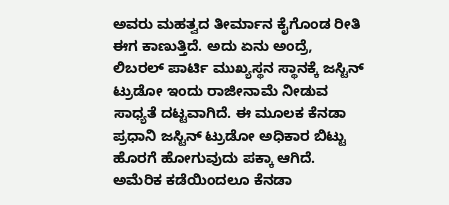ಅವರು ಮಹತ್ವದ ತೀರ್ಮಾನ ಕೈಗೊಂಡ ರೀತಿ ಈಗ ಕಾಣುತ್ತಿದೆ. ಅದು ಏನು ಅಂದ್ರೆ, ಲಿಬರಲ್ ಪಾರ್ಟಿ ಮುಖ್ಯಸ್ಥನ ಸ್ಥಾನಕ್ಕೆ ಜಸ್ಟಿನ್ ಟ್ರುಡೋ ಇಂದು ರಾಜೀನಾಮೆ ನೀಡುವ ಸಾಧ್ಯತೆ ದಟ್ಟವಾಗಿದೆ. ಈ ಮೂಲಕ ಕೆನಡಾ ಪ್ರಧಾನಿ ಜಸ್ಟಿನ್ ಟ್ರುಡೋ ಅಧಿಕಾರ ಬಿಟ್ಟು ಹೊರಗೆ ಹೋಗುವುದು ಪಕ್ಕಾ ಆಗಿದೆ.
ಅಮೆರಿಕ ಕಡೆಯಿಂದಲೂ ಕೆನಡಾ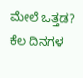ಮೇಲೆ ಒತ್ತಡ?
ಕೆಲ ದಿನಗಳ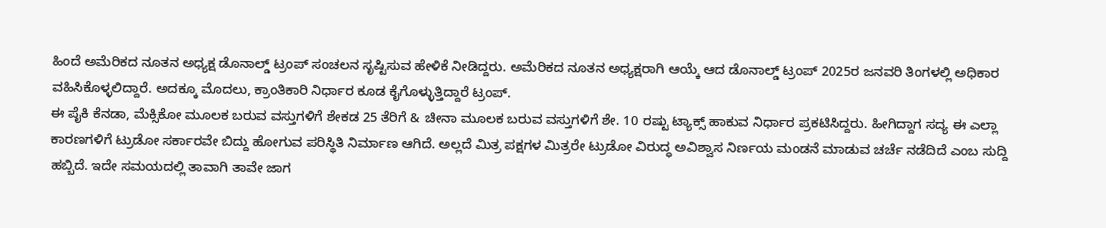ಹಿಂದೆ ಅಮೆರಿಕದ ನೂತನ ಅಧ್ಯಕ್ಷ ಡೊನಾಲ್ಡ್ ಟ್ರಂಪ್ ಸಂಚಲನ ಸೃಷ್ಟಿಸುವ ಹೇಳಿಕೆ ನೀಡಿದ್ದರು. ಅಮೆರಿಕದ ನೂತನ ಅಧ್ಯಕ್ಷರಾಗಿ ಆಯ್ಕೆ ಆದ ಡೊನಾಲ್ಡ್ ಟ್ರಂಪ್ 2025ರ ಜನವರಿ ತಿಂಗಳಲ್ಲಿ ಅಧಿಕಾರ ವಹಿಸಿಕೊಳ್ಳಲಿದ್ದಾರೆ. ಅದಕ್ಕೂ ಮೊದಲು, ಕ್ರಾಂತಿಕಾರಿ ನಿರ್ಧಾರ ಕೂಡ ಕೈಗೊಳ್ಳುತ್ತಿದ್ದಾರೆ ಟ್ರಂಪ್.
ಈ ಪೈಕಿ ಕೆನಡಾ, ಮೆಕ್ಸಿಕೋ ಮೂಲಕ ಬರುವ ವಸ್ತುಗಳಿಗೆ ಶೇಕಡ 25 ತೆರಿಗೆ & ಚೀನಾ ಮೂಲಕ ಬರುವ ವಸ್ತುಗಳಿಗೆ ಶೇ. 10 ರಷ್ಟು ಟ್ಯಾಕ್ಸ್ ಹಾಕುವ ನಿರ್ಧಾರ ಪ್ರಕಟಿಸಿದ್ದರು. ಹೀಗಿದ್ದಾಗ ಸದ್ಯ ಈ ಎಲ್ಲಾ ಕಾರಣಗಳಿಗೆ ಟ್ರುಡೋ ಸರ್ಕಾರವೇ ಬಿದ್ದು ಹೋಗುವ ಪರಿಸ್ಥಿತಿ ನಿರ್ಮಾಣ ಆಗಿದೆ. ಅಲ್ಲದೆ ಮಿತ್ರ ಪಕ್ಷಗಳ ಮಿತ್ರರೇ ಟ್ರುಡೋ ವಿರುದ್ಧ ಅವಿಶ್ವಾಸ ನಿರ್ಣಯ ಮಂಡನೆ ಮಾಡುವ ಚರ್ಚೆ ನಡೆದಿದೆ ಎಂಬ ಸುದ್ದಿ ಹಬ್ಬಿದೆ. ಇದೇ ಸಮಯದಲ್ಲಿ ತಾವಾಗಿ ತಾವೇ ಜಾಗ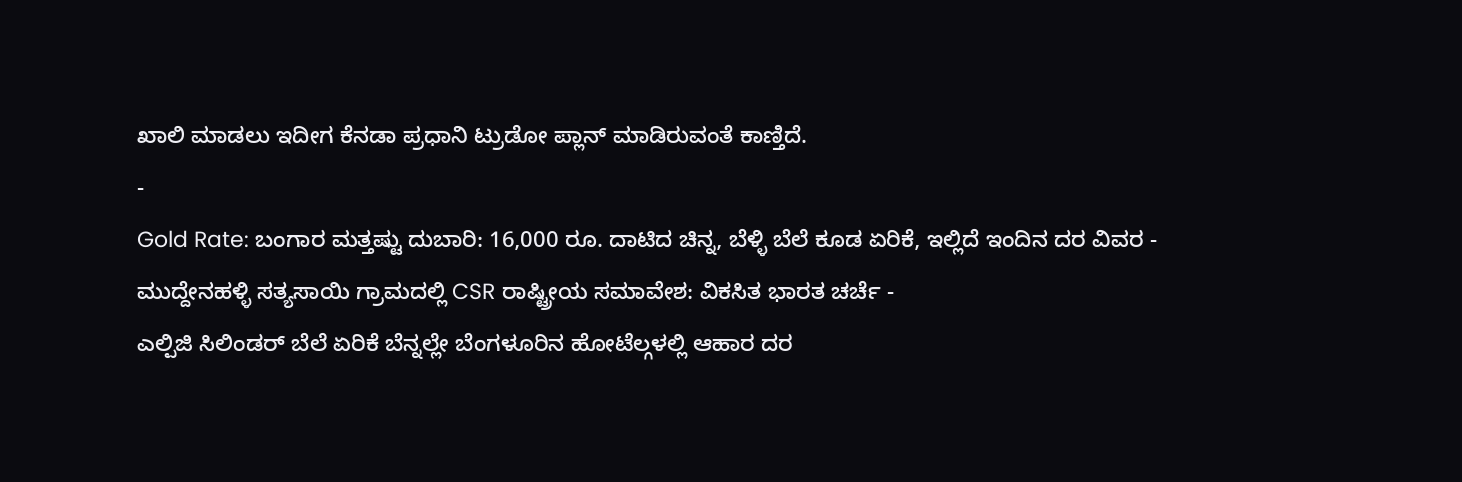ಖಾಲಿ ಮಾಡಲು ಇದೀಗ ಕೆನಡಾ ಪ್ರಧಾನಿ ಟ್ರುಡೋ ಪ್ಲಾನ್ ಮಾಡಿರುವಂತೆ ಕಾಣ್ತಿದೆ.
-
Gold Rate: ಬಂಗಾರ ಮತ್ತಷ್ಟು ದುಬಾರಿ: 16,000 ರೂ. ದಾಟಿದ ಚಿನ್ನ, ಬೆಳ್ಳಿ ಬೆಲೆ ಕೂಡ ಏರಿಕೆ, ಇಲ್ಲಿದೆ ಇಂದಿನ ದರ ವಿವರ -
ಮುದ್ದೇನಹಳ್ಳಿ ಸತ್ಯಸಾಯಿ ಗ್ರಾಮದಲ್ಲಿ CSR ರಾಷ್ಟ್ರೀಯ ಸಮಾವೇಶ: ವಿಕಸಿತ ಭಾರತ ಚರ್ಚೆ -
ಎಲ್ಪಿಜಿ ಸಿಲಿಂಡರ್ ಬೆಲೆ ಏರಿಕೆ ಬೆನ್ನಲ್ಲೇ ಬೆಂಗಳೂರಿನ ಹೋಟೆಲ್ಗಳಲ್ಲಿ ಆಹಾರ ದರ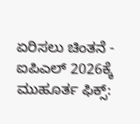ಏರಿಸಲು ಚಿಂತನೆ -
ಐಪಿಎಲ್ 2026ಕ್ಕೆ ಮುಹೂರ್ತ ಫಿಕ್ಸ್: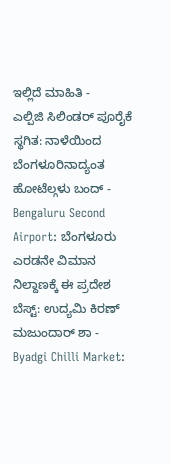ಇಲ್ಲಿದೆ ಮಾಹಿತಿ -
ಎಲ್ಪಿಜಿ ಸಿಲಿಂಡರ್ ಪೂರೈಕೆ ಸ್ಥಗಿತ: ನಾಳೆಯಿಂದ ಬೆಂಗಳೂರಿನಾದ್ಯಂತ ಹೋಟೆಲ್ಗಳು ಬಂದ್ -
Bengaluru Second Airport: ಬೆಂಗಳೂರು ಎರಡನೇ ವಿಮಾನ ನಿಲ್ದಾಣಕ್ಕೆ ಈ ಪ್ರದೇಶ ಬೆಸ್ಟ್: ಉದ್ಯಮಿ ಕಿರಣ್ ಮಜುಂದಾರ್ ಶಾ -
Byadgi Chilli Market: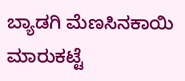ಬ್ಯಾಡಗಿ ಮೆಣಸಿನಕಾಯಿ ಮಾರುಕಟ್ಟೆ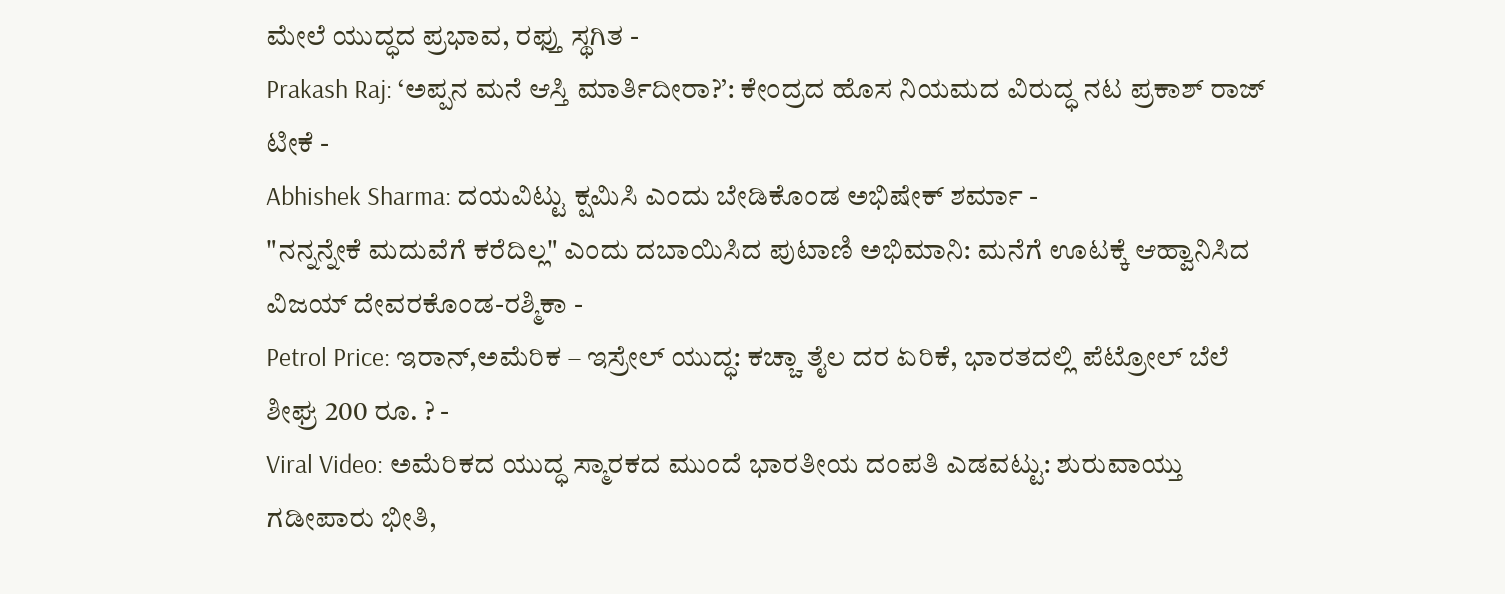ಮೇಲೆ ಯುದ್ಧದ ಪ್ರಭಾವ, ರಫ್ತು ಸ್ಥಗಿತ -
Prakash Raj: ‘ಅಪ್ಪನ ಮನೆ ಆಸ್ತಿ ಮಾರ್ತಿದೀರಾ?’: ಕೇಂದ್ರದ ಹೊಸ ನಿಯಮದ ವಿರುದ್ಧ ನಟ ಪ್ರಕಾಶ್ ರಾಜ್ ಟೀಕೆ -
Abhishek Sharma: ದಯವಿಟ್ಟು ಕ್ಷಮಿಸಿ ಎಂದು ಬೇಡಿಕೊಂಡ ಅಭಿಷೇಕ್ ಶರ್ಮಾ -
"ನನ್ನನ್ನೇಕೆ ಮದುವೆಗೆ ಕರೆದಿಲ್ಲ" ಎಂದು ದಬಾಯಿಸಿದ ಪುಟಾಣಿ ಅಭಿಮಾನಿ: ಮನೆಗೆ ಊಟಕ್ಕೆ ಆಹ್ವಾನಿಸಿದ ವಿಜಯ್ ದೇವರಕೊಂಡ-ರಶ್ಮಿಕಾ -
Petrol Price: ಇರಾನ್,ಅಮೆರಿಕ – ಇಸ್ರೇಲ್ ಯುದ್ಧ: ಕಚ್ಚಾ ತೈಲ ದರ ಏರಿಕೆ, ಭಾರತದಲ್ಲಿ ಪೆಟ್ರೋಲ್ ಬೆಲೆ ಶೀಘ್ರ 200 ರೂ. ? -
Viral Video: ಅಮೆರಿಕದ ಯುದ್ಧ ಸ್ಮಾರಕದ ಮುಂದೆ ಭಾರತೀಯ ದಂಪತಿ ಎಡವಟ್ಟು: ಶುರುವಾಯ್ತು ಗಡೀಪಾರು ಭೀತಿ,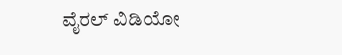ವೈರಲ್ ವಿಡಿಯೋ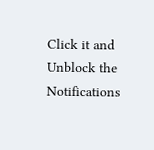Click it and Unblock the Notifications